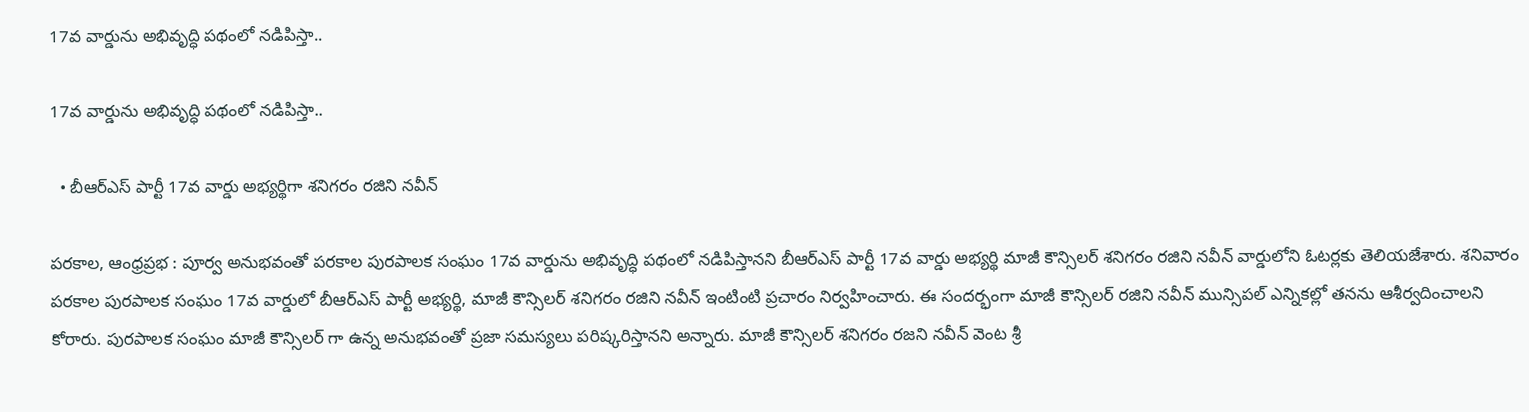17వ వార్డును అభివృద్ధి పథంలో నడిపిస్తా..

17వ వార్డును అభివృద్ధి పథంలో నడిపిస్తా..

  • బీఆర్ఎస్ పార్టీ 17వ వార్డు అభ్యర్థిగా శనిగరం రజిని నవీన్

పరకాల, ఆంధ్రప్రభ : పూర్వ అనుభవంతో పరకాల పురపాలక సంఘం 17వ వార్డును అభివృద్ధి పథంలో నడిపిస్తానని బీఆర్ఎస్ పార్టీ 17వ వార్డు అభ్యర్థి మాజీ కౌన్సిలర్ శనిగరం రజిని నవీన్ వార్డులోని ఓటర్లకు తెలియజేశారు. శనివారం పరకాల పురపాలక సంఘం 17వ వార్డులో బీఆర్ఎస్ పార్టీ అభ్యర్థి, మాజీ కౌన్సిలర్ శనిగరం రజిని నవీన్ ఇంటింటి ప్రచారం నిర్వహించారు. ఈ సందర్భంగా మాజీ కౌన్సిలర్ రజిని నవీన్ మున్సిపల్ ఎన్నికల్లో తనను ఆశీర్వదించాలని కోరారు. పురపాలక సంఘం మాజీ కౌన్సిలర్ గా ఉన్న అనుభవంతో ప్రజా సమస్యలు పరిష్కరిస్తానని అన్నారు. మాజీ కౌన్సిలర్ శనిగరం రజని నవీన్ వెంట శ్రీ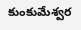కుంకుమేశ్వర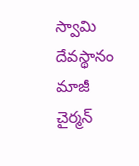స్వామి దేవస్థానం మాజీ చైర్మన్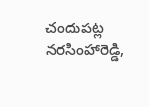చందుపట్ల నరసింహారెడ్డి,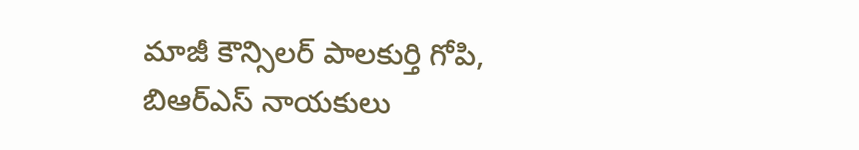మాజీ కౌన్సిలర్ పాలకుర్తి గోపి, బిఆర్ఎస్ నాయకులు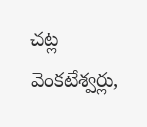చట్ల వెంకటేశ్వర్లు,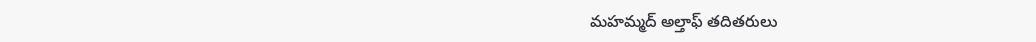మహమ్మద్ అల్తాఫ్ తదితరులు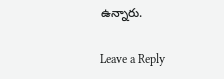ఉన్నారు.

Leave a Reply